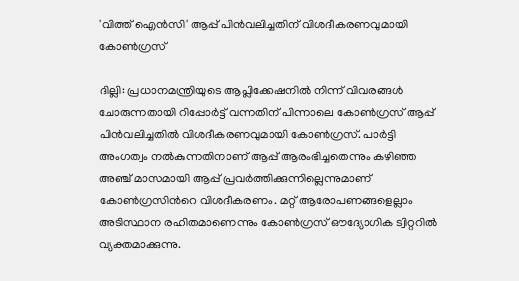'വിത്ത് ഐന്‍സി' ആപ്പ് പിന്‍വലിച്ചതിന് വിശദീകരണവുമായി കോണ്‍ഗ്രസ്

ദില്ലി: പ്രധാനമന്ത്രിയുടെ ആപ്ലിക്കേഷനില്‍ നിന്ന് വിവരങ്ങള്‍ ചോരുന്നതായി റിപ്പോര്‍ട്ട് വന്നതിന് പിന്നാലെ കോണ്‍ഗ്രസ് ആപ്പ് പിന്‍വലിച്ചതില്‍ വിശദീകരണവുമായി കോണ്‍ഗ്രസ്. പാര്‍ട്ടി അംഗത്വം നല്‍കുന്നതിനാണ് ആപ്പ് ആരംഭിച്ചതെന്നും കഴിഞ്ഞ അഞ്ച് മാസമായി ആപ്പ് പ്രവര്‍ത്തിക്കുന്നില്ലെന്നുമാണ് കോണ്‍ഗ്രസിന്‍റെ വിശദീകരണം. മറ്റ് ആരോപണങ്ങളെല്ലാം അടിസ്ഥാന രഹിതമാണെന്നും കോണ്‍ഗ്രസ് ഔദ്യോഗിക ട്വിറ്ററില്‍ വ്യക്തമാക്കുന്നു.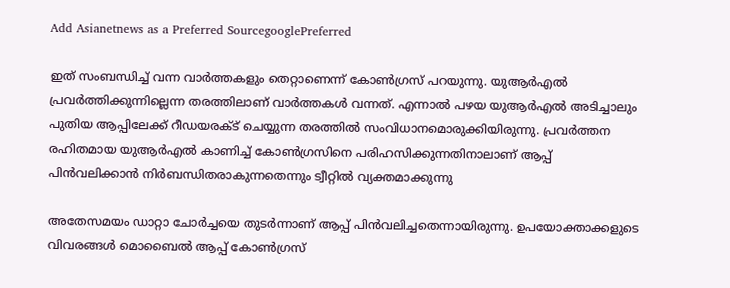Add Asianetnews as a Preferred SourcegooglePreferred

ഇത് സംബന്ധിച്ച് വന്ന വാര്‍ത്തകളും തെറ്റാണെന്ന് കോണ്‍ഗ്രസ് പറയുന്നു. യുആര്‍എല്‍ പ്രവര്‍ത്തിക്കുന്നില്ലെന്ന തരത്തിലാണ് വാര്‍ത്തകള്‍ വന്നത്. എന്നാല്‍ പഴയ യുആര്‍എല്‍ അടിച്ചാലും പുതിയ ആപ്പിലേക്ക് റീഡയരക്ട് ചെയ്യുന്ന തരത്തില്‍ സംവിധാനമൊരുക്കിയിരുന്നു. പ്രവര്‍ത്തന രഹിതമായ യുആര്‍എല്‍ കാണിച്ച് കോണ്‍ഗ്രസിനെ പരിഹസിക്കുന്നതിനാലാണ് ആപ്പ് പിന്‍വലിക്കാന്‍ നിര്‍ബന്ധിതരാകുന്നതെന്നും ട്വീറ്റില്‍ വ്യക്തമാക്കുന്നു

അതേസമയം ഡാറ്റാ ചോര്‍ച്ചയെ തുടര്‍ന്നാണ് ആപ്പ് പിന്‍വലിച്ചതെന്നായിരുന്നു. ഉപയോക്താക്കളുടെ വിവരങ്ങള്‍ മൊബൈല്‍ ആപ്പ് കോണ്‍ഗ്രസ്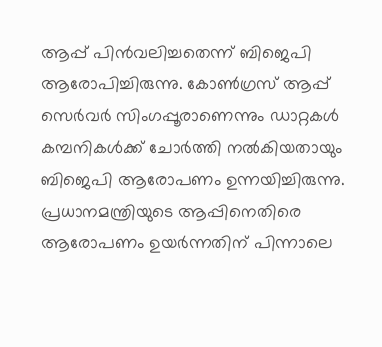ആപ്പ് പിന്‍വലിച്ചതെന്ന് ബിജെപി ആരോപിച്ചിരുന്നു. കോണ്‍ഗ്രസ് ആപ്പ് സെര്‍വര്‍ സിംഗപ്പൂരാണെന്നും ഡാറ്റകള്‍ കമ്പനികള്‍ക്ക് ചോര്‍ത്തി നല്‍കിയതായും ബിജെപി ആരോപണം ഉന്നയിച്ചിരുന്നു. പ്രധാനമന്ത്രിയുടെ ആപ്പിനെതിരെ ആരോപണം ഉയര്‍ന്നതിന് പിന്നാലെ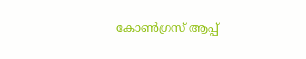കോണ്‍ഗ്രസ് ആപ്പ്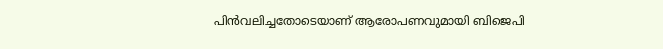പിന്‍വലിച്ചതോടെയാണ് ആരോപണവുമായി ബിജെപി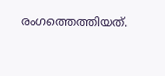രംഗത്തെത്തിയത്.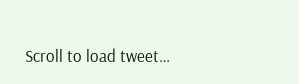Scroll to load tweet…